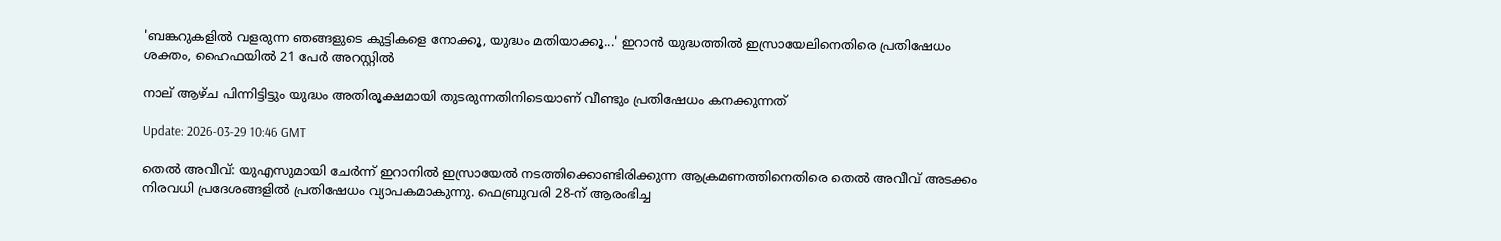'ബങ്കറുകളിൽ വളരുന്ന ഞങ്ങളുടെ കുട്ടികളെ നോക്കൂ, യുദ്ധം മതിയാക്കൂ...' ഇറാന്‍ യുദ്ധത്തില്‍ ഇസ്രായേലിനെതിരെ പ്രതിഷേധം ശക്തം, ഹൈഫയില്‍ 21 പേര്‍ അറസ്റ്റില്‍

നാല് ആഴ്ച പിന്നിട്ടിട്ടും യുദ്ധം അതിരൂക്ഷമായി തുടരുന്നതിനിടെയാണ് വീണ്ടും പ്രതിഷേധം കനക്കുന്നത്

Update: 2026-03-29 10:46 GMT

തെല്‍ അവീവ്: യുഎസുമായി ചേര്‍ന്ന് ഇറാനില്‍ ഇസ്രായേല്‍ നടത്തിക്കൊണ്ടിരിക്കുന്ന ആക്രമണത്തിനെതിരെ തെല്‍ അവീവ് അടക്കം നിരവധി പ്രദേശങ്ങളില്‍ പ്രതിഷേധം വ്യാപകമാകുന്നു. ഫെബ്രുവരി 28-ന് ആരംഭിച്ച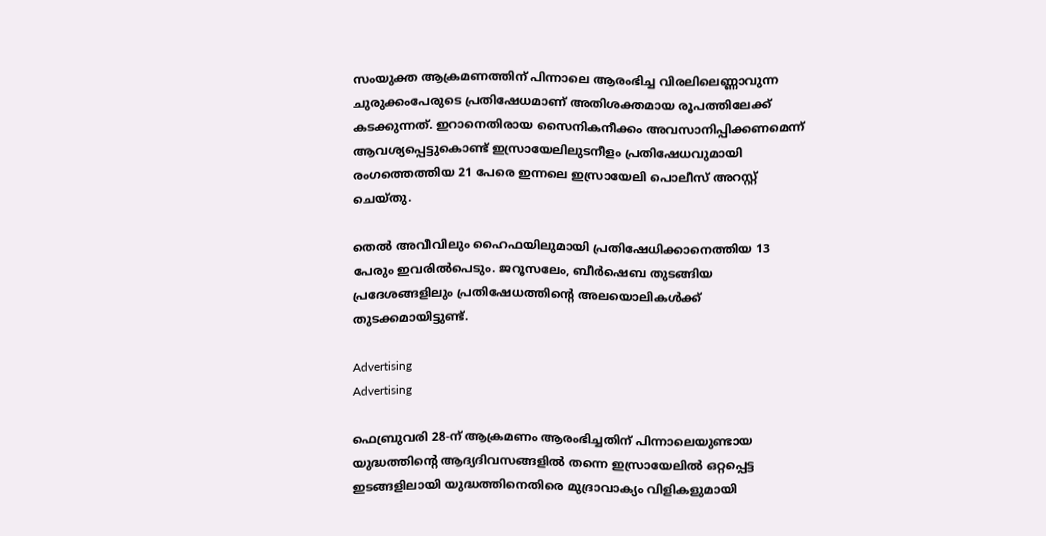സംയുക്ത ആക്രമണത്തിന് പിന്നാലെ ആരംഭിച്ച വിരലിലെണ്ണാവുന്ന ചുരുക്കംപേരുടെ പ്രതിഷേധമാണ് അതിശക്തമായ രൂപത്തിലേക്ക് കടക്കുന്നത്. ഇറാനെതിരായ സൈനികനീക്കം അവസാനിപ്പിക്കണമെന്ന് ആവശ്യപ്പെട്ടുകൊണ്ട് ഇസ്രായേലിലുടനീളം പ്രതിഷേധവുമായി രംഗത്തെത്തിയ 21 പേരെ ഇന്നലെ ഇസ്രായേലി പൊലീസ് അറസ്റ്റ് ചെയ്തു.

തെല്‍ അവീവിലും ഹൈഫയിലുമായി പ്രതിഷേധിക്കാനെത്തിയ 13 പേരും ഇവരില്‍പെടും. ജറൂസലേം, ബീര്‍ഷെബ തുടങ്ങിയ പ്രദേശങ്ങളിലും പ്രതിഷേധത്തിന്റെ അലയൊലികള്‍ക്ക് തുടക്കമായിട്ടുണ്ട്.

Advertising
Advertising

ഫെബ്രുവരി 28-ന് ആക്രമണം ആരംഭിച്ചതിന് പിന്നാലെയുണ്ടായ യുദ്ധത്തിന്റെ ആദ്യദിവസങ്ങളില്‍ തന്നെ ഇസ്രായേലില്‍ ഒറ്റപ്പെട്ട ഇടങ്ങളിലായി യുദ്ധത്തിനെതിരെ മുദ്രാവാക്യം വിളികളുമായി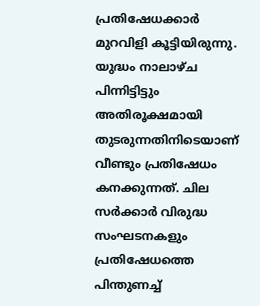പ്രതിഷേധക്കാര്‍ മുറവിളി കൂട്ടിയിരുന്നു. യുദ്ധം നാലാഴ്ച പിന്നിട്ടിട്ടും അതിരൂക്ഷമായി തുടരുന്നതിനിടെയാണ് വീണ്ടും പ്രതിഷേധം കനക്കുന്നത്. ചില സര്‍ക്കാര്‍ വിരുദ്ധ സംഘടനകളും പ്രതിഷേധത്തെ പിന്തുണച്ച്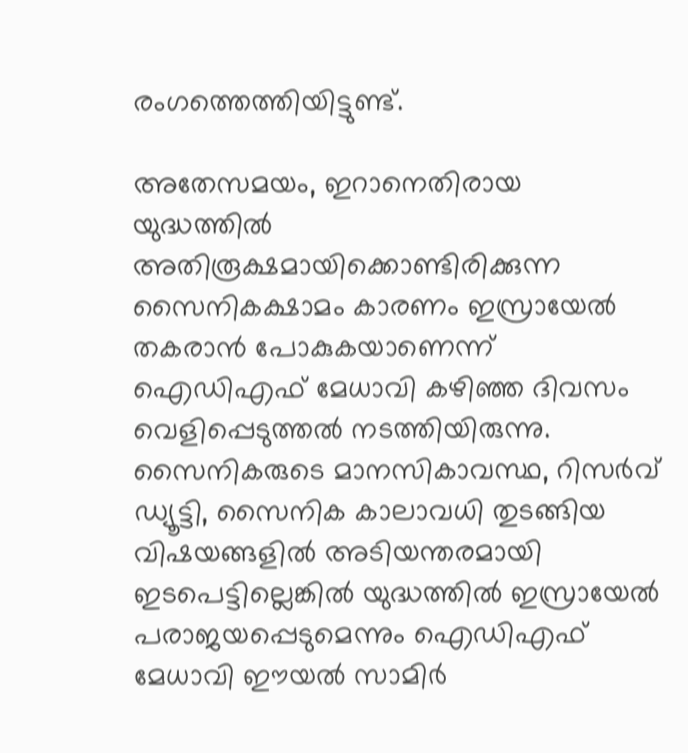രംഗത്തെത്തിയിട്ടുണ്ട്.

അതേസമയം, ഇറാനെതിരായ യുദ്ധത്തില്‍ അതിരൂക്ഷമായിക്കൊണ്ടിരിക്കുന്ന സൈനികക്ഷാമം കാരണം ഇസ്രായേല്‍ തകരാന്‍ പോകുകയാണെന്ന് ഐഡിഎഫ് മേധാവി കഴിഞ്ഞ ദിവസം വെളിപ്പെടുത്തല്‍ നടത്തിയിരുന്നു. സൈനികരുടെ മാനസികാവസ്ഥ, റിസര്‍വ് ഡ്യൂട്ടി, സൈനിക കാലാവധി തുടങ്ങിയ വിഷയങ്ങളില്‍ അടിയന്തരമായി ഇടപെട്ടില്ലെങ്കില്‍ യുദ്ധത്തില്‍ ഇസ്രായേല്‍ പരാജയപ്പെടുമെന്നും ഐഡിഎഫ് മേധാവി ഈയല്‍ സാമിര്‍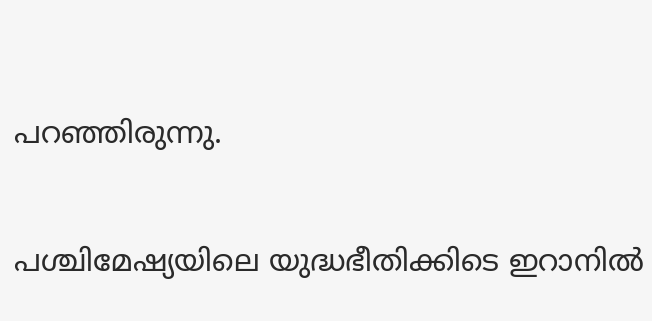പറഞ്ഞിരുന്നു.

പശ്ചിമേഷ്യയിലെ യുദ്ധഭീതിക്കിടെ ഇറാനില്‍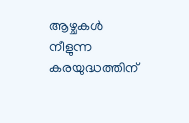ആഴ്ചകള്‍ നീളുന്ന കരയുദ്ധത്തിന്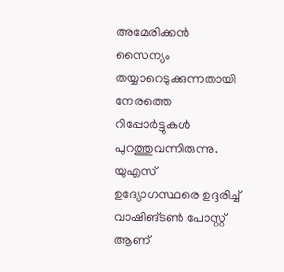അമേരിക്കന്‍ സൈന്യം തയ്യാറെടുക്കുന്നതായി നേരത്തെ റിപ്പോര്‍ട്ടുകള്‍ പുറത്തുവന്നിരുന്നു. യുഎസ് ഉദ്യോഗസ്ഥരെ ഉദ്ദരിച്ച് വാഷിങ്ടണ്‍ പോസ്റ്റ് ആണ്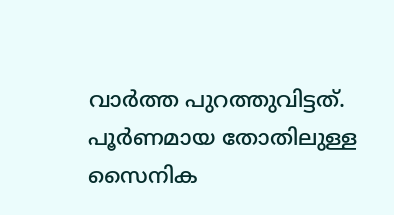വാര്‍ത്ത പുറത്തുവിട്ടത്. പൂര്‍ണമായ തോതിലുള്ള സൈനിക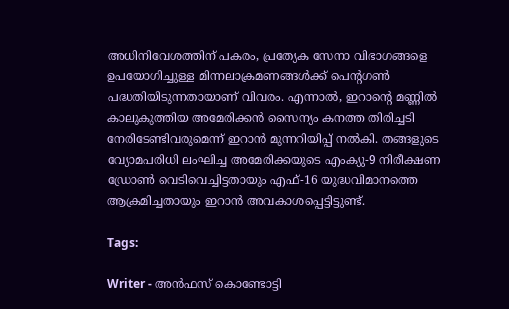അധിനിവേശത്തിന് പകരം, പ്രത്യേക സേനാ വിഭാഗങ്ങളെ ഉപയോഗിച്ചുള്ള മിന്നലാക്രമണങ്ങള്‍ക്ക് പെന്റഗണ്‍ പദ്ധതിയിടുന്നതായാണ് വിവരം. എന്നാല്‍, ഇറാന്റെ മണ്ണില്‍ കാലുകുത്തിയ അമേരിക്കന്‍ സൈന്യം കനത്ത തിരിച്ചടി നേരിടേണ്ടിവരുമെന്ന് ഇറാന്‍ മുന്നറിയിപ്പ് നല്‍കി. തങ്ങളുടെ വ്യോമപരിധി ലംഘിച്ച അമേരിക്കയുടെ എംക്യു-9 നിരീക്ഷണ ഡ്രോണ്‍ വെടിവെച്ചിട്ടതായും എഫ്-16 യുദ്ധവിമാനത്തെ ആക്രമിച്ചതായും ഇറാന്‍ അവകാശപ്പെട്ടിട്ടുണ്ട്.

Tags:

Writer - അൻഫസ് കൊണ്ടോട്ടി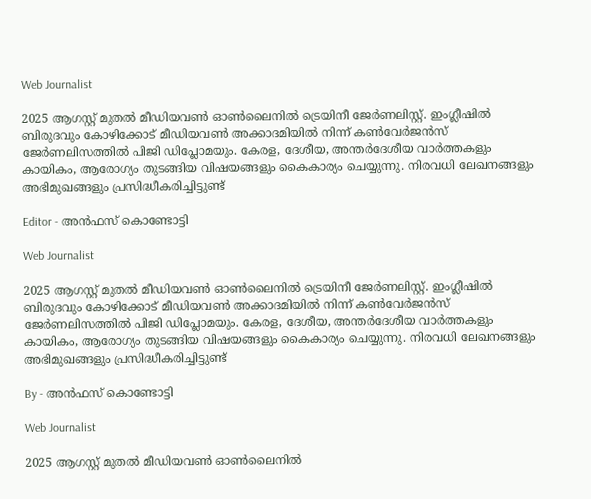Web Journalist

2025 ആഗസ്റ്റ് മുതൽ മീഡിയവൺ ഓൺലൈനിൽ ട്രെയിനീ ജേർണലിസ്റ്റ്. ഇംഗ്ലീഷിൽ ബിരുദവും കോഴിക്കോട് മീഡിയവൺ അക്കാദമിയിൽ നിന്ന് കൺവേർജൻസ് ജേർണലിസത്തിൽ പിജി ഡിപ്ലോമയും. കേരള, ദേശീയ, അന്തർദേശീയ വാർത്തകളും കായികം, ആരോഗ്യം തുടങ്ങിയ വിഷയങ്ങളും കൈകാര്യം ചെയ്യുന്നു. നിരവധി ലേഖനങ്ങളും അഭിമുഖങ്ങളും പ്രസിദ്ധീകരിച്ചിട്ടുണ്ട്

Editor - അൻഫസ് കൊണ്ടോട്ടി

Web Journalist

2025 ആഗസ്റ്റ് മുതൽ മീഡിയവൺ ഓൺലൈനിൽ ട്രെയിനീ ജേർണലിസ്റ്റ്. ഇംഗ്ലീഷിൽ ബിരുദവും കോഴിക്കോട് മീഡിയവൺ അക്കാദമിയിൽ നിന്ന് കൺവേർജൻസ് ജേർണലിസത്തിൽ പിജി ഡിപ്ലോമയും. കേരള, ദേശീയ, അന്തർദേശീയ വാർത്തകളും കായികം, ആരോഗ്യം തുടങ്ങിയ വിഷയങ്ങളും കൈകാര്യം ചെയ്യുന്നു. നിരവധി ലേഖനങ്ങളും അഭിമുഖങ്ങളും പ്രസിദ്ധീകരിച്ചിട്ടുണ്ട്

By - അൻഫസ് കൊണ്ടോട്ടി

Web Journalist

2025 ആഗസ്റ്റ് മുതൽ മീഡിയവൺ ഓൺലൈനിൽ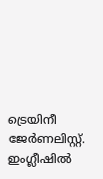ട്രെയിനീ ജേർണലിസ്റ്റ്. ഇംഗ്ലീഷിൽ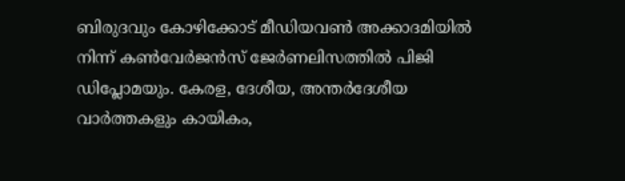ബിരുദവും കോഴിക്കോട് മീഡിയവൺ അക്കാദമിയിൽ നിന്ന് കൺവേർജൻസ് ജേർണലിസത്തിൽ പിജി ഡിപ്ലോമയും. കേരള, ദേശീയ, അന്തർദേശീയ വാർത്തകളും കായികം,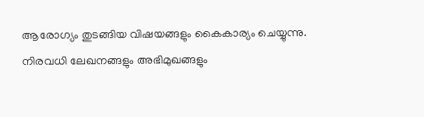ആരോഗ്യം തുടങ്ങിയ വിഷയങ്ങളും കൈകാര്യം ചെയ്യുന്നു. നിരവധി ലേഖനങ്ങളും അഭിമുഖങ്ങളും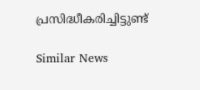പ്രസിദ്ധീകരിച്ചിട്ടുണ്ട്

Similar News